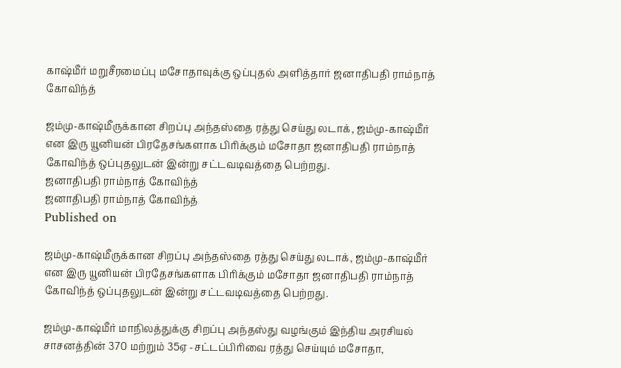காஷ்மீர் மறுசீரமைப்பு மசோதாவுக்கு ஒப்புதல் அளித்தார் ஜனாதிபதி ராம்நாத் கோவிந்த்

ஜம்மு-காஷ்மீருக்கான சிறப்பு அந்தஸ்தை ரத்து செய்து லடாக், ஜம்மு-காஷ்மீர் என இரு யூனியன் பிரதேசங்களாக பிரிக்கும் மசோதா ஜனாதிபதி ராம்நாத் கோவிந்த் ஒப்புதலுடன் இன்று சட்டவடிவத்தை பெற்றது.
ஜனாதிபதி ராம்நாத் கோவிந்த்
ஜனாதிபதி ராம்நாத் கோவிந்த்
Published on

ஜம்மு-காஷ்மீருக்கான சிறப்பு அந்தஸ்தை ரத்து செய்து லடாக், ஜம்மு-காஷ்மீர் என இரு யூனியன் பிரதேசங்களாக பிரிக்கும் மசோதா ஜனாதிபதி ராம்நாத் கோவிந்த் ஒப்புதலுடன் இன்று சட்டவடிவத்தை பெற்றது.

ஜம்மு-காஷ்மீர் மாநிலத்துக்கு சிறப்பு அந்தஸ்து வழங்கும் இந்திய அரசியல் சாசனத்தின் 370 மற்றும் 35ஏ -சட்டப்பிரிவை ரத்து செய்யும் மசோதா,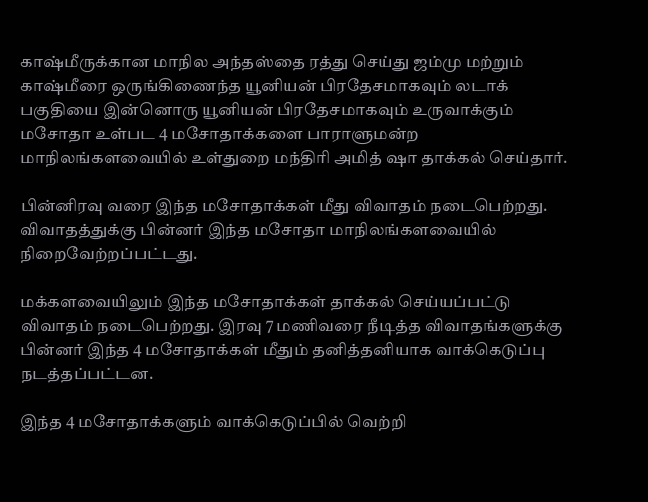காஷ்மீருக்கான மாநில அந்தஸ்தை ரத்து செய்து ஜம்மு மற்றும் காஷ்மீரை ஒருங்கிணைந்த யூனியன் பிரதேசமாகவும் லடாக் பகுதியை இன்னொரு யூனியன் பிரதேசமாகவும் உருவாக்கும் மசோதா உள்பட 4 மசோதாக்களை பாராளுமன்ற மாநிலங்களவையில் உள்துறை மந்திரி அமித் ஷா தாக்கல் செய்தார்.

பின்னிரவு வரை இந்த மசோதாக்கள் மீது விவாதம் நடைபெற்றது. விவாதத்துக்கு பின்னர் இந்த மசோதா மாநிலங்களவையில் நிறைவேற்றப்பட்டது.

மக்களவையிலும் இந்த மசோதாக்கள் தாக்கல் செய்யப்பட்டு விவாதம் நடைபெற்றது. இரவு 7 மணிவரை நீடித்த விவாதங்களுக்கு பின்னர் இந்த 4 மசோதாக்கள் மீதும் தனித்தனியாக வாக்கெடுப்பு நடத்தப்பட்டன.

இந்த 4 மசோதாக்களும் வாக்கெடுப்பில் வெற்றி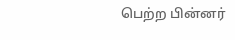பெற்ற பின்னர்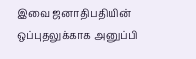இவை ஜனாதிபதியின் ஒப்புதலுக்காக அனுப்பி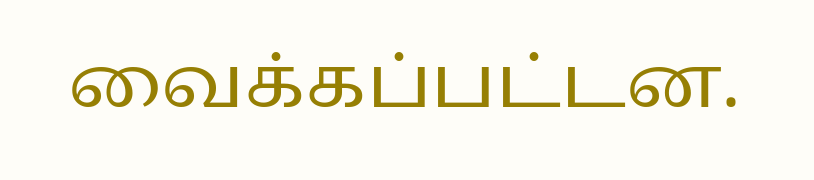வைக்கப்பட்டன.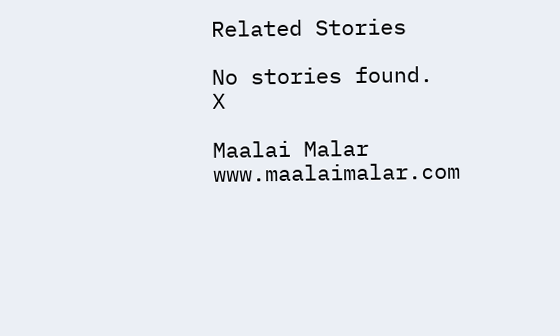Related Stories

No stories found.
X

Maalai Malar
www.maalaimalar.com